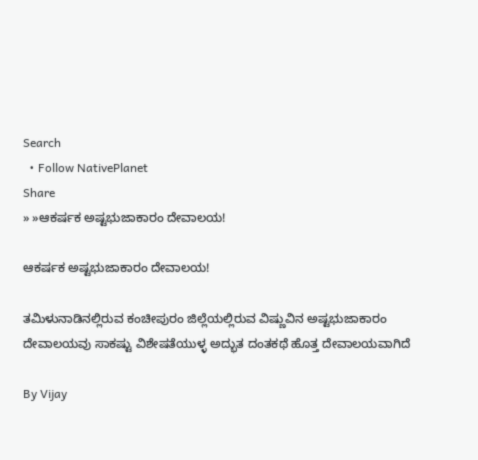Search
  • Follow NativePlanet
Share
» »ಆಕರ್ಷಕ ಅಷ್ಟಭುಜಾಕಾರಂ ದೇವಾಲಯ!

ಆಕರ್ಷಕ ಅಷ್ಟಭುಜಾಕಾರಂ ದೇವಾಲಯ!

ತಮಿಳುನಾಡಿನಲ್ಲಿರುವ ಕಂಚೀಪುರಂ ಜಿಲ್ಲೆಯಲ್ಲಿರುವ ವಿಷ್ಣುವಿನ ಅಷ್ಟಭುಜಾಕಾರಂ ದೇವಾಲಯವು ಸಾಕಷ್ಟು ವಿಶೇಷತೆಯುಳ್ಳ ಅದ್ಭುತ ದಂತಕಥೆ ಹೊತ್ತ ದೇವಾಲಯವಾಗಿದೆ

By Vijay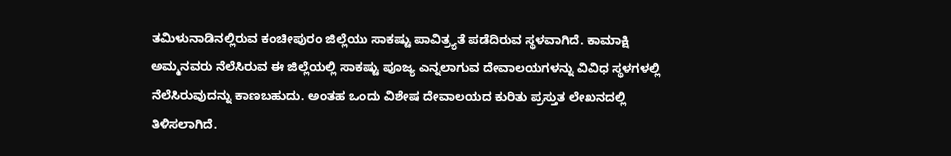ತಮಿಳುನಾಡಿನಲ್ಲಿರುವ ಕಂಚೀಪುರಂ ಜಿಲ್ಲೆಯು ಸಾಕಷ್ಟು ಪಾವಿತ್ರ್ಯತೆ ಪಡೆದಿರುವ ಸ್ಥಳವಾಗಿದೆ. ಕಾಮಾಕ್ಷಿ ಅಮ್ಮನವರು ನೆಲೆಸಿರುವ ಈ ಜಿಲ್ಲೆಯಲ್ಲಿ ಸಾಕಷ್ಟು ಪೂಜ್ಯ ಎನ್ನಲಾಗುವ ದೇವಾಲಯಗಳನ್ನು ವಿವಿಧ ಸ್ಥಳಗಳಲ್ಲಿ ನೆಲೆಸಿರುವುದನ್ನು ಕಾಣಬಹುದು. ಅಂತಹ ಒಂದು ವಿಶೇಷ ದೇವಾಲಯದ ಕುರಿತು ಪ್ರಸ್ತುತ ಲೇಖನದಲ್ಲಿ ತಿಳಿಸಲಾಗಿದೆ.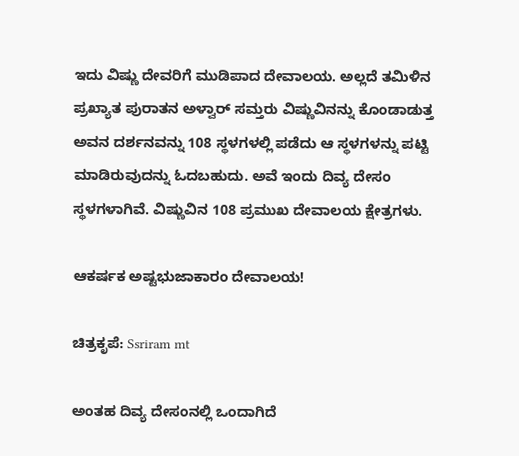ಇದು ವಿಷ್ಣು ದೇವರಿಗೆ ಮುಡಿಪಾದ ದೇವಾಲಯ. ಅಲ್ಲದೆ ತಮಿಳಿನ ಪ್ರಖ್ಯಾತ ಪುರಾತನ ಅಳ್ವಾರ್ ಸಮ್ತರು ವಿಷ್ಣುವಿನನ್ನು ಕೊಂಡಾಡುತ್ತ ಅವನ ದರ್ಶನವನ್ನು 108 ಸ್ಥಳಗಳಲ್ಲಿ ಪಡೆದು ಆ ಸ್ಥಳಗಳನ್ನು ಪಟ್ಟಿ ಮಾಡಿರುವುದನ್ನು ಓದಬಹುದು. ಅವೆ ಇಂದು ದಿವ್ಯ ದೇಸಂ ಸ್ಥಳಗಳಾಗಿವೆ. ವಿಷ್ಣುವಿನ 108 ಪ್ರಮುಖ ದೇವಾಲಯ ಕ್ಷೇತ್ರಗಳು.

ಆಕರ್ಷಕ ಅಷ್ಟಭುಜಾಕಾರಂ ದೇವಾಲಯ!

ಚಿತ್ರಕೃಪೆ: Ssriram mt

ಅಂತಹ ದಿವ್ಯ ದೇಸಂನಲ್ಲಿ ಒಂದಾಗಿದೆ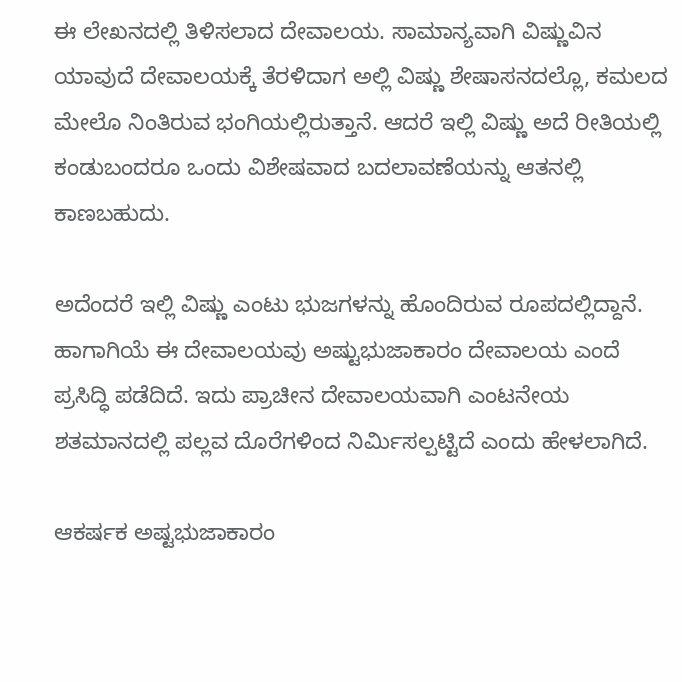ಈ ಲೇಖನದಲ್ಲಿ ತಿಳಿಸಲಾದ ದೇವಾಲಯ. ಸಾಮಾನ್ಯವಾಗಿ ವಿಷ್ಣುವಿನ ಯಾವುದೆ ದೇವಾಲಯಕ್ಕೆ ತೆರಳಿದಾಗ ಅಲ್ಲಿ ವಿಷ್ಣು ಶೇಷಾಸನದಲ್ಲೊ, ಕಮಲದ ಮೇಲೊ ನಿಂತಿರುವ ಭಂಗಿಯಲ್ಲಿರುತ್ತಾನೆ. ಆದರೆ ಇಲ್ಲಿ ವಿಷ್ಣು ಅದೆ ರೀತಿಯಲ್ಲಿ ಕಂಡುಬಂದರೂ ಒಂದು ವಿಶೇಷವಾದ ಬದಲಾವಣೆಯನ್ನು ಆತನಲ್ಲಿ ಕಾಣಬಹುದು.

ಅದೆಂದರೆ ಇಲ್ಲಿ ವಿಷ್ಣು ಎಂಟು ಭುಜಗಳನ್ನು ಹೊಂದಿರುವ ರೂಪದಲ್ಲಿದ್ದಾನೆ. ಹಾಗಾಗಿಯೆ ಈ ದೇವಾಲಯವು ಅಷ್ಟುಭುಜಾಕಾರಂ ದೇವಾಲಯ ಎಂದೆ ಪ್ರಸಿದ್ಧಿ ಪಡೆದಿದೆ. ಇದು ಪ್ರಾಚೀನ ದೇವಾಲಯವಾಗಿ ಎಂಟನೇಯ ಶತಮಾನದಲ್ಲಿ ಪಲ್ಲವ ದೊರೆಗಳಿಂದ ನಿರ್ಮಿಸಲ್ಪಟ್ಟಿದೆ ಎಂದು ಹೇಳಲಾಗಿದೆ.

ಆಕರ್ಷಕ ಅಷ್ಟಭುಜಾಕಾರಂ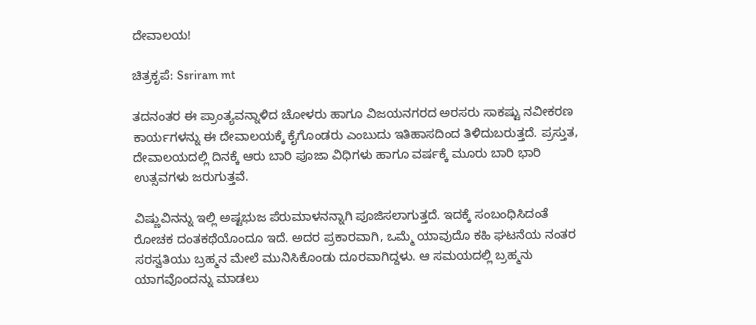ದೇವಾಲಯ!

ಚಿತ್ರಕೃಪೆ: Ssriram mt

ತದನಂತರ ಈ ಪ್ರಾಂತ್ಯವನ್ನಾಳಿದ ಚೋಳರು ಹಾಗೂ ವಿಜಯನಗರದ ಅರಸರು ಸಾಕಷ್ಟು ನವೀಕರಣ ಕಾರ್ಯಗಳನ್ನು ಈ ದೇವಾಲಯಕ್ಕೆ ಕೈಗೊಂಡರು ಎಂಬುದು ಇತಿಹಾಸದಿಂದ ತಿಳಿದುಬರುತ್ತದೆ. ಪ್ರಸ್ತುತ, ದೇವಾಲಯದಲ್ಲಿ ದಿನಕ್ಕೆ ಆರು ಬಾರಿ ಪೂಜಾ ವಿಧಿಗಳು ಹಾಗೂ ವರ್ಷಕ್ಕೆ ಮೂರು ಬಾರಿ ಭಾರಿ ಉತ್ಸವಗಳು ಜರುಗುತ್ತವೆ.

ವಿಷ್ಣುವಿನನ್ನು ಇಲ್ಲಿ ಅಷ್ಟಭುಜ ಪೆರುಮಾಳನನ್ನಾಗಿ ಪೂಜಿಸಲಾಗುತ್ತದೆ. ಇದಕ್ಕೆ ಸಂಬಂಧಿಸಿದಂತೆ ರೋಚಕ ದಂತಕಥೆಯೊಂದೂ ಇದೆ. ಅದರ ಪ್ರಕಾರವಾಗಿ, ಒಮ್ಮೆ ಯಾವುದೊ ಕಹಿ ಘಟನೆಯ ನಂತರ ಸರಸ್ವತಿಯು ಬ್ರಹ್ಮನ ಮೇಲೆ ಮುನಿಸಿಕೊಂಡು ದೂರವಾಗಿದ್ದಳು. ಆ ಸಮಯದಲ್ಲಿ ಬ್ರಹ್ಮನು ಯಾಗವೊಂದನ್ನು ಮಾಡಲು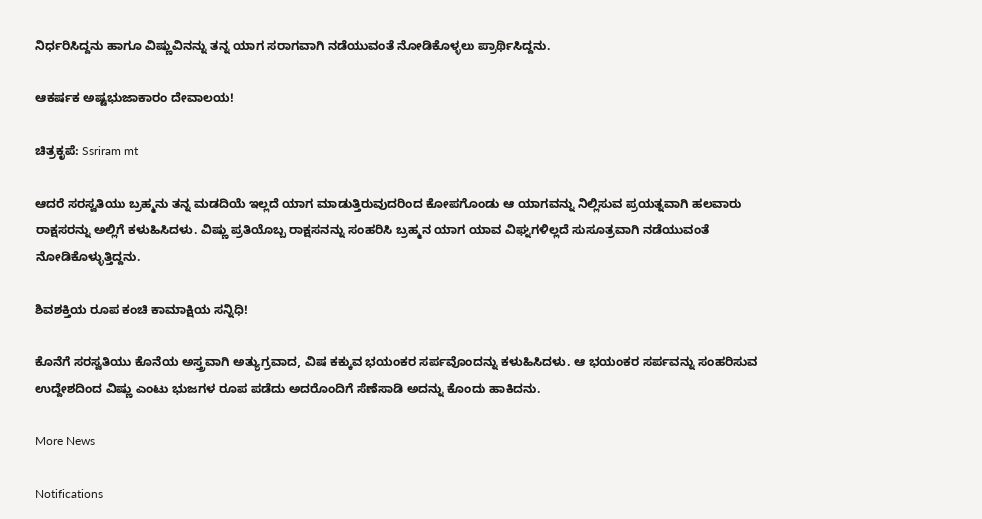ನಿರ್ಧರಿಸಿದ್ದನು ಹಾಗೂ ವಿಷ್ಣುವಿನನ್ನು ತನ್ನ ಯಾಗ ಸರಾಗವಾಗಿ ನಡೆಯುವಂತೆ ನೋಡಿಕೊಳ್ಳಲು ಪ್ರಾರ್ಥಿಸಿದ್ದನು.

ಆಕರ್ಷಕ ಅಷ್ಟಭುಜಾಕಾರಂ ದೇವಾಲಯ!

ಚಿತ್ರಕೃಪೆ: Ssriram mt

ಆದರೆ ಸರಸ್ವತಿಯು ಬ್ರಹ್ಮನು ತನ್ನ ಮಡದಿಯೆ ಇಲ್ಲದೆ ಯಾಗ ಮಾಡುತ್ತಿರುವುದರಿಂದ ಕೋಪಗೊಂಡು ಆ ಯಾಗವನ್ನು ನಿಲ್ಲಿಸುವ ಪ್ರಯತ್ನವಾಗಿ ಹಲವಾರು ರಾಕ್ಷಸರನ್ನು ಅಲ್ಲಿಗೆ ಕಳುಹಿಸಿದಳು. ವಿಷ್ಣು ಪ್ರತಿಯೊಬ್ಬ ರಾಕ್ಷಸನನ್ನು ಸಂಹರಿಸಿ ಬ್ರಹ್ಮನ ಯಾಗ ಯಾವ ವಿಘ್ನಗಳಿಲ್ಲದೆ ಸುಸೂತ್ರವಾಗಿ ನಡೆಯುವಂತೆ ನೋಡಿಕೊಳ್ಳುತ್ತಿದ್ದನು.

ಶಿವಶಕ್ತಿಯ ರೂಪ ಕಂಚಿ ಕಾಮಾಕ್ಷಿಯ ಸನ್ನಿಧಿ!

ಕೊನೆಗೆ ಸರಸ್ವತಿಯು ಕೊನೆಯ ಅಸ್ತ್ರವಾಗಿ ಅತ್ಯುಗ್ರವಾದ, ವಿಷ ಕಕ್ಕುವ ಭಯಂಕರ ಸರ್ಪವೊಂದನ್ನು ಕಳುಹಿಸಿದಳು. ಆ ಭಯಂಕರ ಸರ್ಪವನ್ನು ಸಂಹರಿಸುವ ಉದ್ದೇಶದಿಂದ ವಿಷ್ಣು ಎಂಟು ಭುಜಗಳ ರೂಪ ಪಡೆದು ಅದರೊಂದಿಗೆ ಸೆಣೆಸಾಡಿ ಅದನ್ನು ಕೊಂದು ಹಾಕಿದನು.

More News

Notifications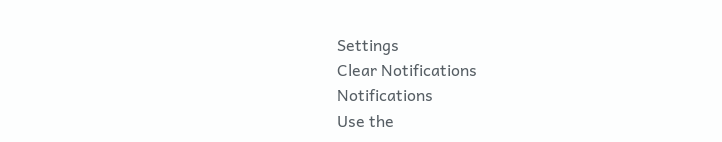Settings
Clear Notifications
Notifications
Use the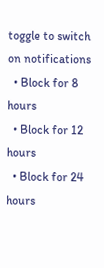toggle to switch on notifications
  • Block for 8 hours
  • Block for 12 hours
  • Block for 24 hours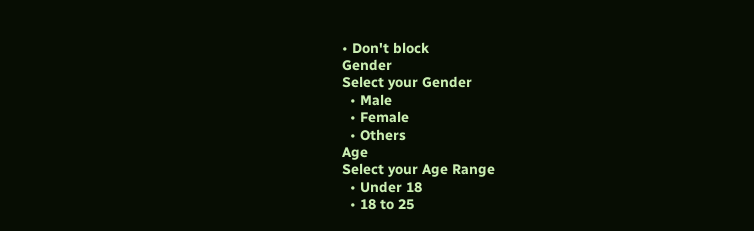• Don't block
Gender
Select your Gender
  • Male
  • Female
  • Others
Age
Select your Age Range
  • Under 18
  • 18 to 25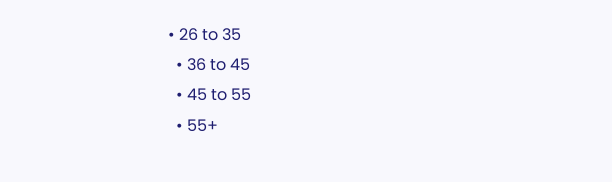• 26 to 35
  • 36 to 45
  • 45 to 55
  • 55+